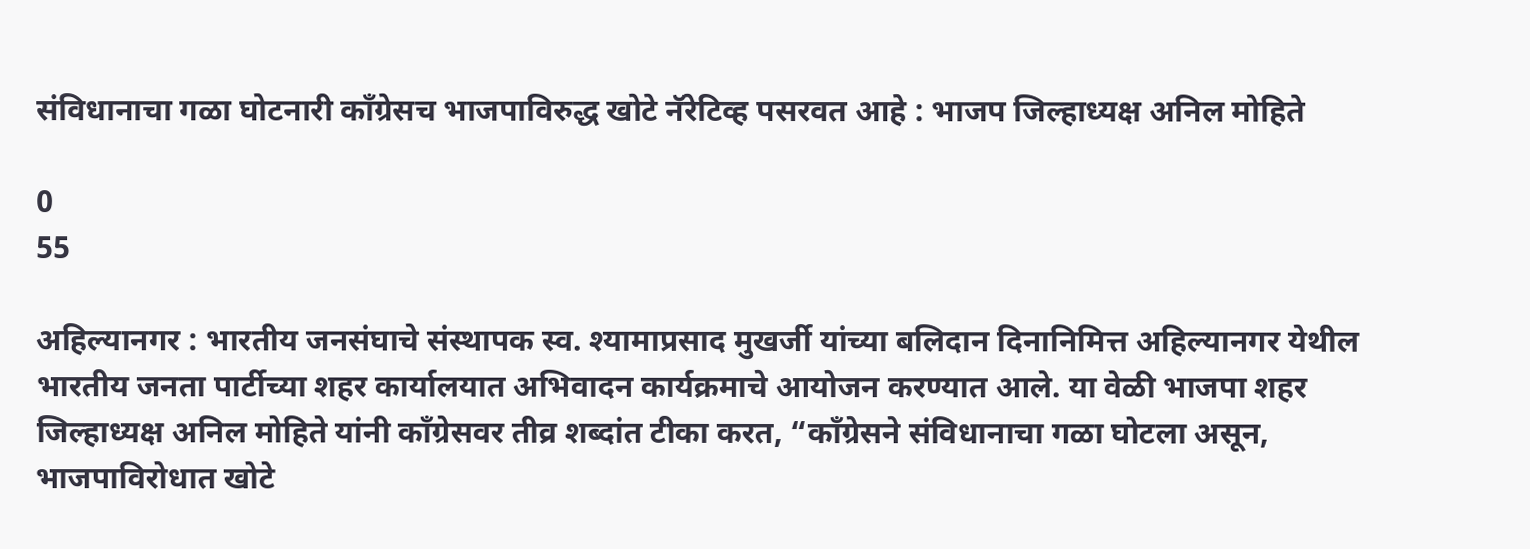संविधानाचा गळा घोटनारी काँग्रेसच भाजपाविरुद्ध खोटे नॅरेटिव्ह पसरवत आहे : भाजप जिल्हाध्यक्ष अनिल मोहिते

0
55

अहिल्यानगर : भारतीय जनसंघाचे संस्थापक स्व. श्यामाप्रसाद मुखर्जी यांच्या बलिदान दिनानिमित्त अहिल्यानगर येथील भारतीय जनता पार्टीच्या शहर कार्यालयात अभिवादन कार्यक्रमाचे आयोजन करण्यात आले. या वेळी भाजपा शहर जिल्हाध्यक्ष अनिल मोहिते यांनी काँग्रेसवर तीव्र शब्दांत टीका करत, “काँग्रेसने संविधानाचा गळा घोटला असून, भाजपाविरोधात खोटे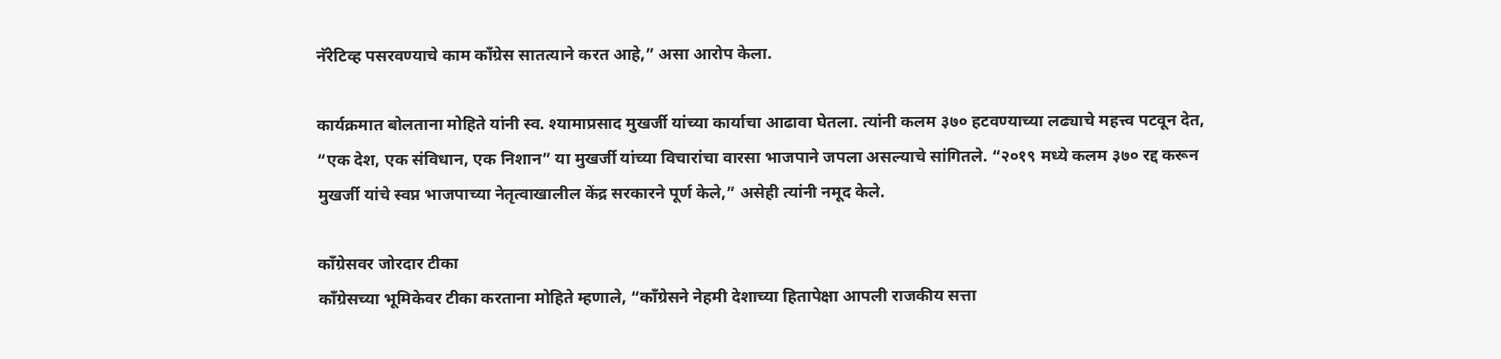नॅरेटिव्ह पसरवण्याचे काम काँग्रेस सातत्याने करत आहे,” असा आरोप केला.

कार्यक्रमात बोलताना मोहिते यांनी स्व. श्यामाप्रसाद मुखर्जी यांच्या कार्याचा आढावा घेतला. त्यांनी कलम ३७० हटवण्याच्या लढ्याचे महत्त्व पटवून देत, “एक देश, एक संविधान, एक निशान” या मुखर्जी यांच्या विचारांचा वारसा भाजपाने जपला असल्याचे सांगितले. “२०१९ मध्ये कलम ३७० रद्द करून मुखर्जी यांचे स्वप्न भाजपाच्या नेतृत्वाखालील केंद्र सरकारने पूर्ण केले,” असेही त्यांनी नमूद केले.

काँग्रेसवर जोरदार टीका
काँग्रेसच्या भूमिकेवर टीका करताना मोहिते म्हणाले, “काँग्रेसने नेहमी देशाच्या हितापेक्षा आपली राजकीय सत्ता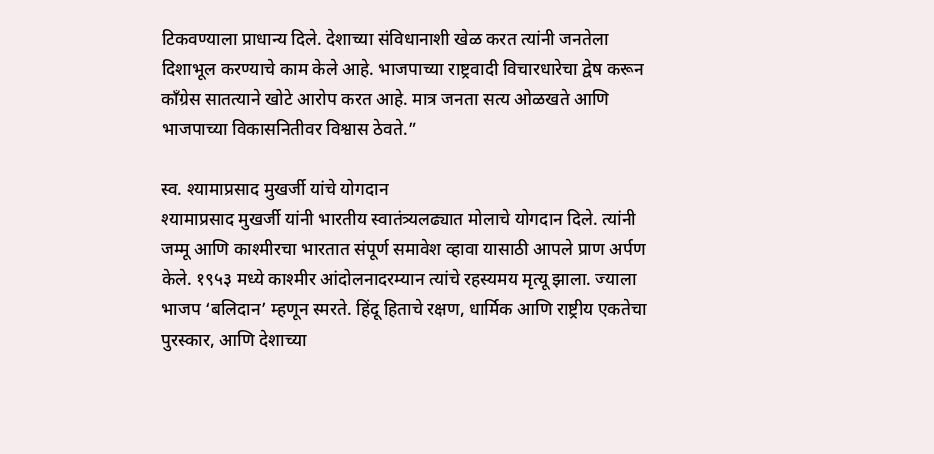टिकवण्याला प्राधान्य दिले. देशाच्या संविधानाशी खेळ करत त्यांनी जनतेला दिशाभूल करण्याचे काम केले आहे. भाजपाच्या राष्ट्रवादी विचारधारेचा द्वेष करून काँग्रेस सातत्याने खोटे आरोप करत आहे. मात्र जनता सत्य ओळखते आणि भाजपाच्या विकासनितीवर विश्वास ठेवते.”

स्व. श्यामाप्रसाद मुखर्जी यांचे योगदान
श्यामाप्रसाद मुखर्जी यांनी भारतीय स्वातंत्र्यलढ्यात मोलाचे योगदान दिले. त्यांनी जम्मू आणि काश्मीरचा भारतात संपूर्ण समावेश व्हावा यासाठी आपले प्राण अर्पण केले. १९५३ मध्ये काश्मीर आंदोलनादरम्यान त्यांचे रहस्यमय मृत्यू झाला. ज्याला भाजप ‘बलिदान’ म्हणून स्मरते. हिंदू हिताचे रक्षण, धार्मिक आणि राष्ट्रीय एकतेचा पुरस्कार, आणि देशाच्या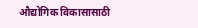औद्योगिक विकासासाठी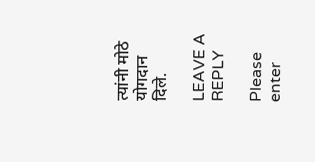त्यांनी मोठे योगदान दिले.

LEAVE A REPLY

Please enter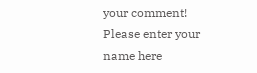your comment!
Please enter your name here